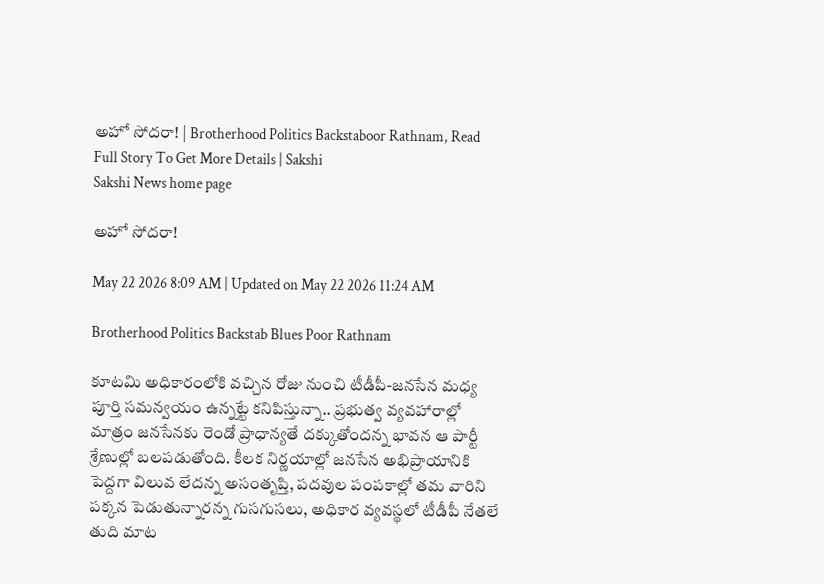అహో సోదరా! | Brotherhood Politics Backstaboor Rathnam, Read Full Story To Get More Details | Sakshi
Sakshi News home page

అహో సోదరా!

May 22 2026 8:09 AM | Updated on May 22 2026 11:24 AM

Brotherhood Politics Backstab Blues Poor Rathnam

కూటమి అధికారంలోకి వచ్చిన రోజు నుంచి టీడీపీ-జనసేన మధ్య పూర్తి సమన్వయం ఉన్నట్టే కనిపిస్తున్నా.. ప్రభుత్వ వ్యవహారాల్లో మాత్రం జనసేనకు రెండో ప్రాధాన్యతే దక్కుతోందన్న భావన ఆ పార్టీ శ్రేణుల్లో బలపడుతోంది. కీలక నిర్ణయాల్లో జనసేన అభిప్రాయానికి పెద్దగా విలువ లేదన్న అసంతృప్తి, పదవుల పంపకాల్లో తమ వారిని పక్కన పెడుతున్నారన్న గుసగుసలు, అధికార వ్యవస్థలో టీడీపీ నేతలే తుది మాట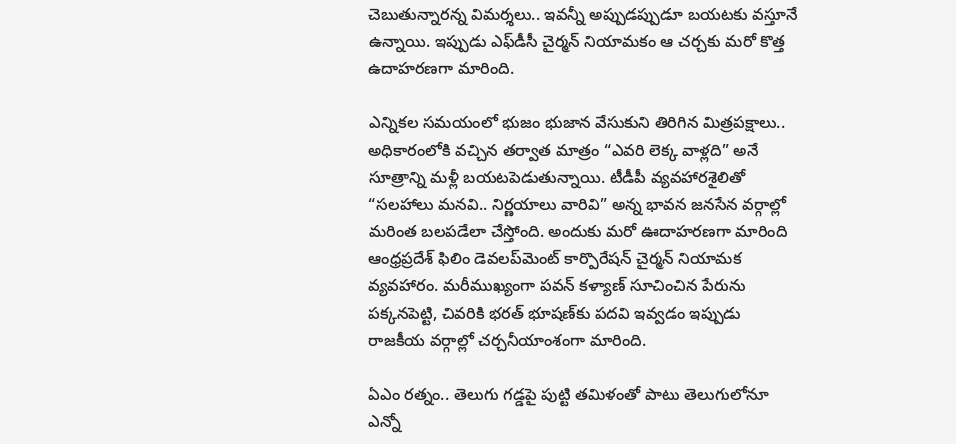చెబుతున్నారన్న విమర్శలు.. ఇవన్నీ అప్పుడప్పుడూ బయటకు వస్తూనే ఉన్నాయి. ఇప్పుడు ఎఫ్‌డీసీ చైర్మన్‌ నియామకం ఆ చర్చకు మరో కొత్త ఉదాహరణగా మారింది.

ఎన్నికల సమయంలో భుజం భుజాన వేసుకుని తిరిగిన మిత్రపక్షాలు.. అధికారంలోకి వచ్చిన తర్వాత మాత్రం “ఎవరి లెక్క వాళ్లది” అనే సూత్రాన్ని మళ్లీ బయటపెడుతున్నాయి. టీడీపీ వ్యవహారశైలితో “సలహాలు మనవి.. నిర్ణయాలు వారివి” అన్న భావన జనసేన వర్గాల్లో మరింత బలపడేలా చేస్తోంది. అందుకు మరో ఊదాహరణగా మారింది ఆంధ్రప్రదేశ్‌ ఫిలిం డెవలప్‌మెంట్‌ కార్పొరేషన్‌ చైర్మన్‌ నియామక వ్యవహారం. మరీముఖ్యంగా పవన్‌ కళ్యాణ్‌ సూచించిన పేరును పక్కనపెట్టి, చివరికి భరత్‌ భూషణ్‌కు పదవి ఇవ్వడం ఇప్పుడు రాజకీయ వర్గాల్లో చర్చనీయాంశంగా మారింది.

ఏఎం రత్నం.. తెలుగు గడ్డపై పుట్టి తమిళంతో పాటు తెలుగులోనూ ఎన్నో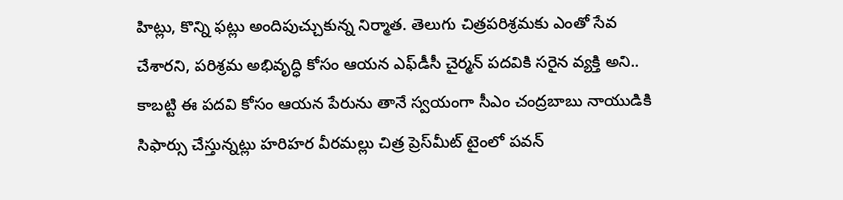హిట్లు, కొన్ని ఫట్లు అందిపుచ్చుకున్న నిర్మాత. తెలుగు చిత్రపరిశ్రమకు ఎంతో సేవ చేశారని, పరిశ్రమ అభివృద్ధి కోసం ఆయన ఎఫ్‌డీసీ చైర్మన్‌ పదవికి సరైన వ్యక్తి అని.. కాబట్టి ఈ పదవి కోసం ఆయన పేరును తానే స్వయంగా సీఎం చంద్రబాబు నాయుడికి సిఫార్సు చేస్తున్నట్లు హరిహర వీరమల్లు చిత్ర ప్రెస్‌మీట్‌ టైంలో పవన్‌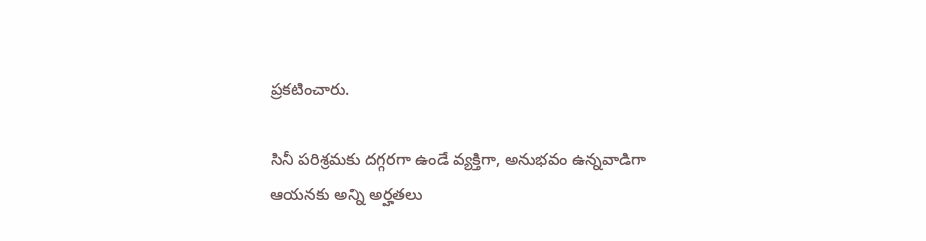ప్రకటించారు.

సినీ పరిశ్రమకు దగ్గరగా ఉండే వ్యక్తిగా, అనుభవం ఉన్నవాడిగా ఆయనకు అన్ని అర్హతలు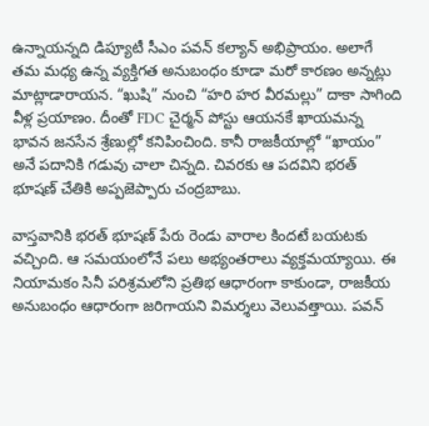ఉన్నాయన్నది డిప్యూటీ సీఎం పవన్‌ కల్యాన్‌ అభిప్రాయం. అలాగే తమ మధ్య ఉన్న వ్యక్తిగత అనుబంధం కూడా మరో కారణం అన్నట్లు మాట్లాడారాయన. “ఖుషి” నుంచి “హరి హర వీరమల్లు” దాకా సాగింది వీళ్ల ప్రయాణం. దీంతో FDC చైర్మన్‌ పోస్టు ఆయనకే ఖాయమన్న భావన జనసేన శ్రేణుల్లో కనిపించింది. కానీ రాజకీయాల్లో “ఖాయం” అనే పదానికి గడువు చాలా చిన్నది. చివరకు ఆ పదవిని భరత్‌ భూషణ్‌ చేతికి అప్పజెప్పారు చంద్రబాబు.

వాస్తవానికి భరత్‌ భూషణ్‌ పేరు రెండు వారాల కిందటే బయటకు వచ్చింది. ఆ సమయంలోనే పలు అభ్యంతరాలు వ్యక్తమయ్యాయి. ఈ నియామకం సినీ పరిశ్రమలోని ప్రతిభ ఆధారంగా కాకుండా, రాజకీయ అనుబంధం ఆధారంగా జరిగాయని విమర్శలు వెలువత్తాయి. పవన్‌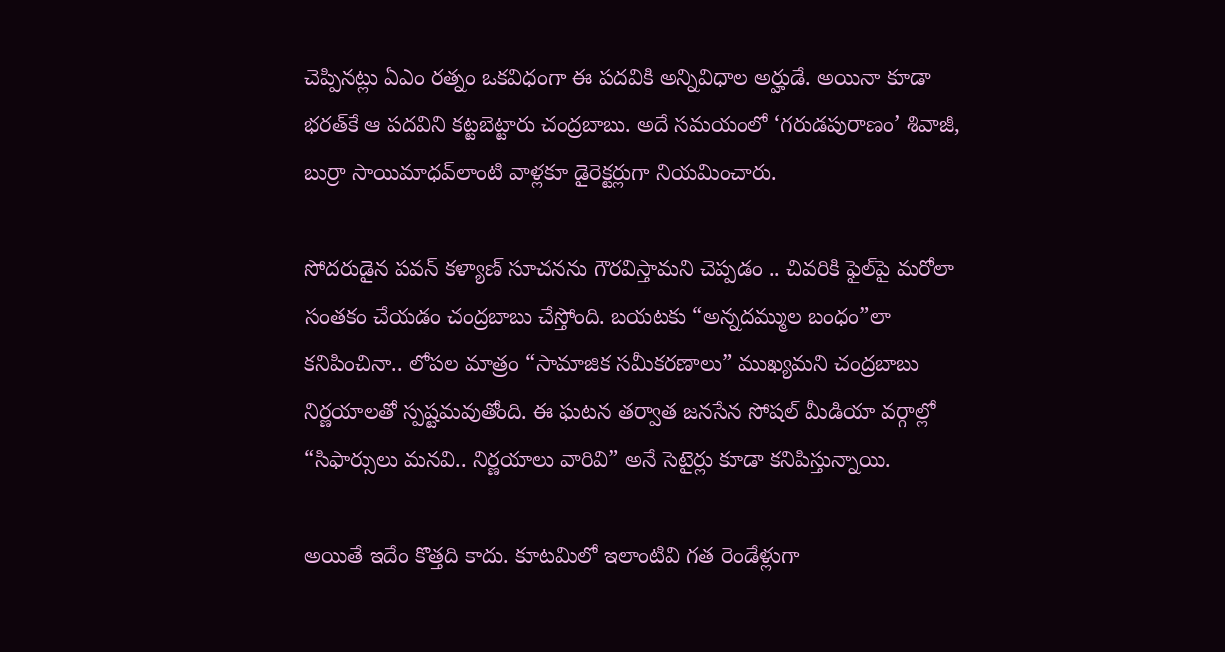చెప్పినట్లు ఏఎం రత్నం ఒకవిధంగా ఈ పదవికి అన్నివిధాల అర్హుడే. అయినా కూడా భరత్‌కే ఆ పదవిని కట్టబెట్టారు చంద్రబాబు. అదే సమయంలో ‘గరుడపురాణం’ శివాజీ, బుర్రా సాయిమాధవ్‌లాంటి వాళ్లకూ డైరెక్టర్లుగా నియమించారు.

సోదరుడైన పవన్‌ కళ్యాణ్‌ సూచనను గౌరవిస్తామని చెప్పడం .. చివరికి ఫైల్‌పై మరోలా సంతకం చేయడం చంద్రబాబు చేస్తోంది. బయటకు “అన్నదమ్ముల బంధం”లా కనిపించినా.. లోపల మాత్రం “సామాజిక సమీకరణాలు” ముఖ్యమని చంద్రబాబు నిర్ణయాలతో స్పష్టమవుతోంది. ఈ ఘటన తర్వాత జనసేన సోషల్‌ మీడియా వర్గాల్లో “సిఫార్సులు మనవి.. నిర్ణయాలు వారివి” అనే సెటైర్లు కూడా కనిపిస్తున్నాయి.

అయితే ఇదేం కొత్తది కాదు. కూటమిలో ఇలాంటివి గత రెండేళ్లుగా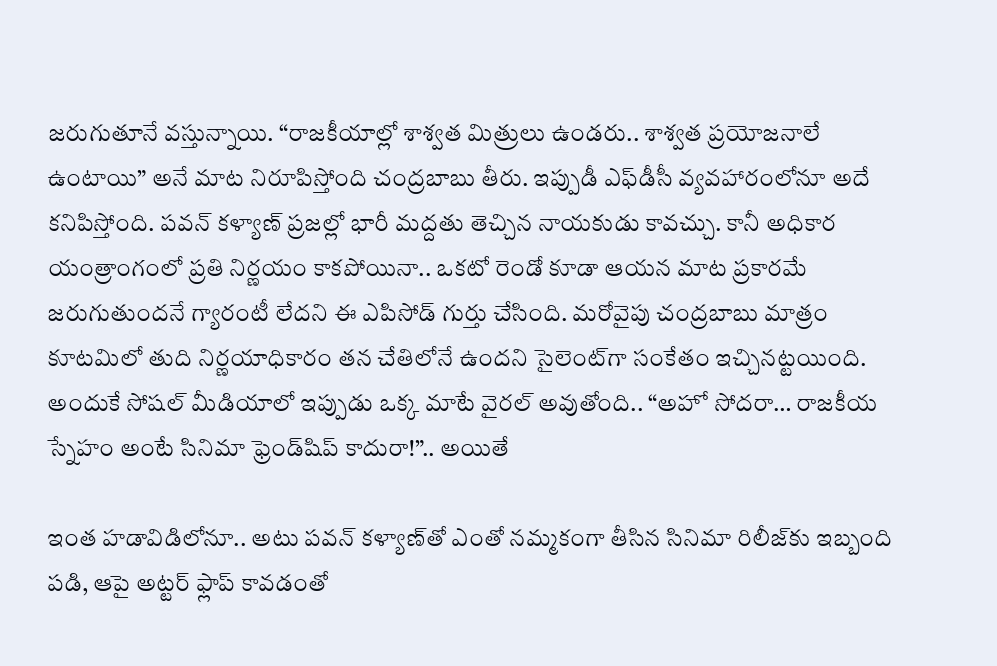జరుగుతూనే వస్తున్నాయి. “రాజకీయాల్లో శాశ్వత మిత్రులు ఉండరు.. శాశ్వత ప్రయోజనాలే ఉంటాయి” అనే మాట నిరూపిస్తోంది చంద్రబాబు తీరు. ఇప్పుడీ ఎఫ్‌డీసీ వ్యవహారంలోనూ అదే కనిపిస్తోంది. పవన్‌ కళ్యాణ్‌ ప్రజల్లో భారీ మద్దతు తెచ్చిన నాయకుడు కావచ్చు. కానీ అధికార యంత్రాంగంలో ప్రతి నిర్ణయం కాకపోయినా.. ఒకటో రెండో కూడా ఆయన మాట ప్రకారమే జరుగుతుందనే గ్యారంటీ లేదని ఈ ఎపిసోడ్‌ గుర్తు చేసింది. మరోవైపు చంద్రబాబు మాత్రం కూటమిలో తుది నిర్ణయాధికారం తన చేతిలోనే ఉందని సైలెంట్‌గా సంకేతం ఇచ్చినట్టయింది. అందుకే సోషల్‌ మీడియాలో ఇప్పుడు ఒక్క మాటే వైరల్‌ అవుతోంది.. “అహో సోదరా… రాజకీయ స్నేహం అంటే సినిమా ఫ్రెండ్‌షిప్‌ కాదురా!”.. అయితే

ఇంత హడావిడిలోనూ.. అటు పవన్‌ కళ్యాణ్‌తో ఎంతో నమ్మకంగా తీసిన సినిమా రిలీజ్‌కు ఇబ్బంది పడి, ఆపై అట్టర్‌ ఫ్లాప్‌ కావడంతో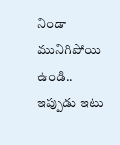నిండా మునిగిపోయి ఉండి.. ఇప్పుడు ఇటు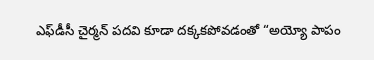ఎఫ్‌డీసీ చైర్మన్‌ పదవి కూడా దక్కకపోవడంతో “అయ్యో పాపం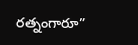రత్నంగారూ”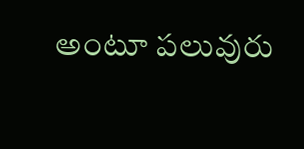అంటూ పలువురు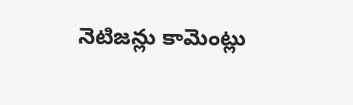నెటిజన్లు కామెంట్లు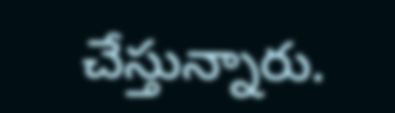చేస్తున్నారు.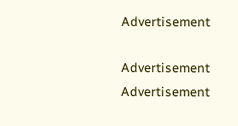Advertisement

Advertisement
Advertisement